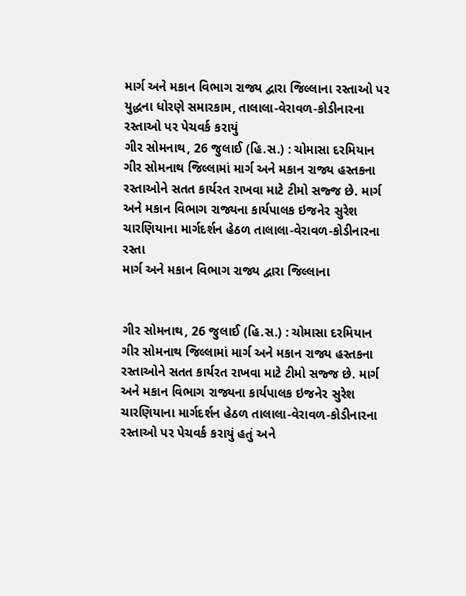માર્ગ અને મકાન વિભાગ રાજ્ય દ્વારા જિલ્લાના રસ્તાઓ પર યુદ્ધના ધોરણે સમારકામ, તાલાલા-વેરાવળ-કોડીનારના રસ્તાઓ પર પેચવર્ક કરાયું
ગીર સોમનાથ, 26 જુલાઈ (હિ.સ.) : ચોમાસા દરમિયાન ગીર સોમનાથ જિલ્લામાં માર્ગ અને મકાન રાજ્ય હસ્તકના રસ્તાઓને સતત કાર્યરત રાખવા માટે ટીમો સજ્જ છે. માર્ગ અને મકાન વિભાગ રાજ્યના કાર્યપાલક ઇજનેર સુરેશ ચારણિયાના માર્ગદર્શન હેઠળ તાલાલા-વેરાવળ-કોડીનારના રસ્તા
માર્ગ અને મકાન વિભાગ રાજ્ય દ્વારા જિલ્લાના


ગીર સોમનાથ, 26 જુલાઈ (હિ.સ.) : ચોમાસા દરમિયાન ગીર સોમનાથ જિલ્લામાં માર્ગ અને મકાન રાજ્ય હસ્તકના રસ્તાઓને સતત કાર્યરત રાખવા માટે ટીમો સજ્જ છે. માર્ગ અને મકાન વિભાગ રાજ્યના કાર્યપાલક ઇજનેર સુરેશ ચારણિયાના માર્ગદર્શન હેઠળ તાલાલા-વેરાવળ-કોડીનારના રસ્તાઓ પર પેચવર્ક કરાયું હતું અને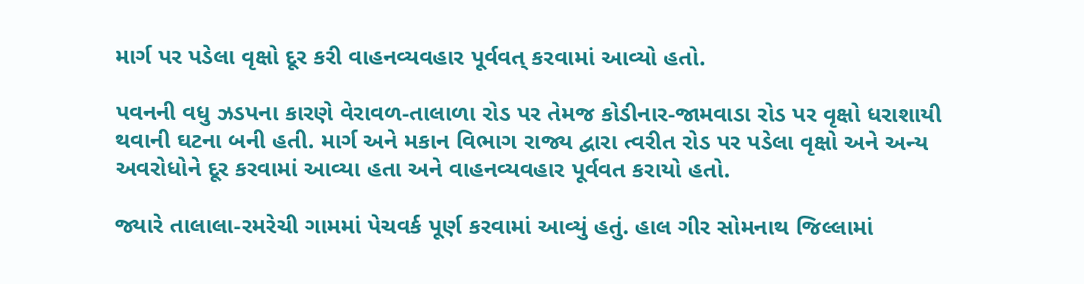માર્ગ પર પડેલા વૃક્ષો દૂર કરી વાહનવ્યવહાર પૂર્વવત્ કરવામાં આવ્યો હતો.

પવનની વધુ ઝડપના કારણે વેરાવળ-તાલાળા રોડ પર તેમજ કોડીનાર-જામવાડા રોડ પર વૃક્ષો ધરાશાયી થવાની ઘટના બની હતી. માર્ગ અને મકાન વિભાગ રાજ્ય દ્વારા ત્વરીત રોડ પર પડેલા વૃક્ષો અને અન્ય અવરોધોને દૂર કરવામાં આવ્યા હતા અને વાહનવ્યવહાર પૂર્વવત કરાયો હતો.

જ્યારે તાલાલા-રમરેચી ગામમાં પેચવર્ક પૂર્ણ કરવામાં આવ્યું હતું. હાલ ગીર સોમનાથ જિલ્લામાં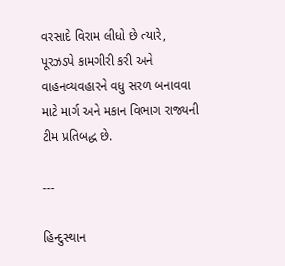વરસાદે વિરામ લીધો છે ત્યારે, પૂરઝડપે કામગીરી કરી અને વાહનવ્યવહારને વધુ સરળ બનાવવા માટે માર્ગ અને મકાન વિભાગ રાજ્યની ટીમ પ્રતિબદ્ધ છે.

---

હિન્દુસ્થાન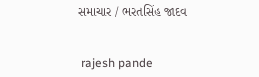સમાચાર / ભરતસિંહ જાદવ


 rajesh pande